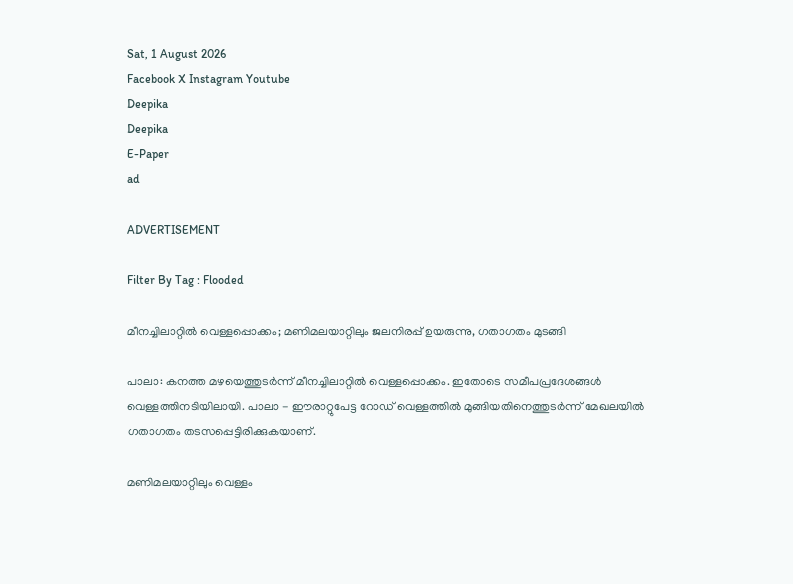Sat, 1 August 2026
Facebook X Instagram Youtube
Deepika
Deepika
E-Paper
ad

ADVERTISEMENT

Filter By Tag : Flooded

മീനച്ചിലാറ്റിൽ വെള്ളപ്പൊക്കം; മണിമലയാറ്റിലും ജലനിരപ്പ് ഉയരുന്നു, ഗതാഗതം മുടങ്ങി

പാലാ: കനത്ത മഴയെത്തുടർന്ന് മീനച്ചിലാറ്റിൽ വെള്ളപ്പൊക്കം. ഇതോടെ സമീപപ്രദേശങ്ങൾ വെള്ളത്തിനടിയിലായി. പാലാ - ഈരാറ്റുപേട്ട റോഡ് വെള്ളത്തിൽ മുങ്ങിയതിനെത്തുടർന്ന് മേഖലയിൽ ഗതാഗതം തടസപ്പെട്ടിരിക്കുകയാണ്.

മണിമലയാറ്റിലും വെള്ളം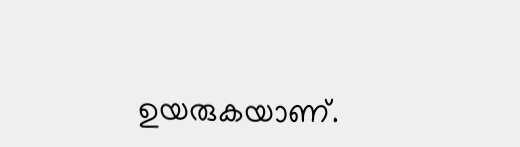ഉയരുകയാണ്.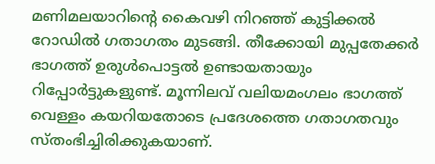മണിമലയാറിന്‍റെ കൈവഴി നിറഞ്ഞ് കുട്ടിക്കൽ റോഡിൽ ഗതാഗതം മുടങ്ങി. തീക്കോയി മുപ്പതേക്കർ ഭാഗത്ത് ഉരുൾപൊട്ടൽ ഉണ്ടായതായും റിപ്പോർട്ടുകളുണ്ട്. മൂന്നിലവ് വലിയമംഗലം ഭാഗത്ത് വെള്ളം കയറിയതോടെ പ്രദേശത്തെ ഗതാഗതവും സ്തംഭിച്ചിരിക്കുകയാണ്.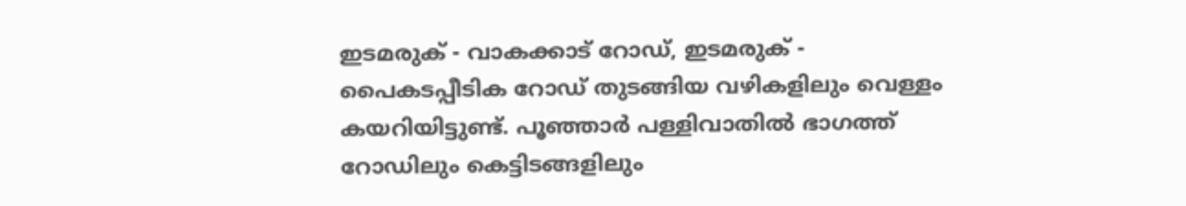ഇടമരുക് - വാകക്കാട് റോഡ്, ഇടമരുക് - പൈകടപ്പീടിക റോഡ് തുടങ്ങിയ വഴികളിലും വെള്ളം കയറിയിട്ടുണ്ട്. പൂഞ്ഞാർ പള്ളിവാതിൽ ഭാഗത്ത് റോഡിലും കെട്ടിടങ്ങളിലും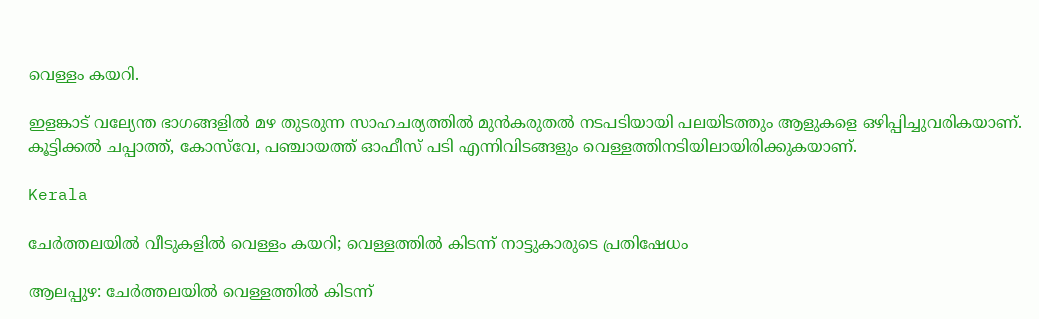വെള്ളം കയറി.

ഇളങ്കാട് വല്യേന്ത ഭാഗങ്ങളിൽ മഴ തുടരുന്ന സാഹചര്യത്തിൽ മുൻകരുതൽ നടപടിയായി പലയിടത്തും ആളുകളെ ഒഴിപ്പിച്ചുവരികയാണ്. കൂട്ടിക്കൽ ചപ്പാത്ത്, കോസ്‌വേ, പഞ്ചായത്ത് ഓഫീസ് പടി എന്നിവിടങ്ങളും വെള്ളത്തിനടിയിലായിരിക്കുകയാണ്.

Kerala

ചേര്‍ത്തലയില്‍ വീടുകളില്‍ വെള്ളം കയറി; വെള്ളത്തില്‍ കിടന്ന് നാട്ടുകാരുടെ പ്രതിഷേധം

ആലപ്പുഴ: ചേര്‍ത്തലയില്‍ വെള്ളത്തില്‍ കിടന്ന്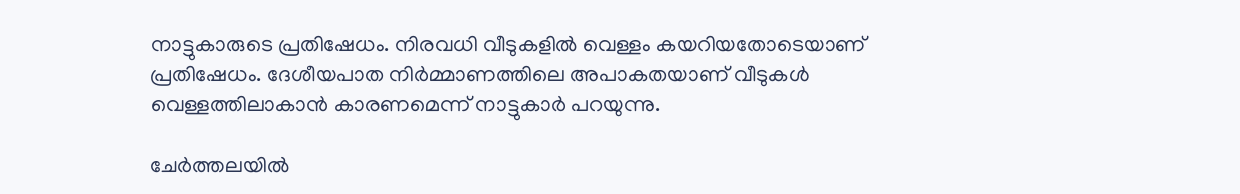നാട്ടുകാരുടെ പ്രതിഷേധം. നിരവധി വീടുകളില്‍ വെള്ളം കയറിയതോടെയാണ് പ്രതിഷേധം. ദേശീയപാത നിര്‍മ്മാണത്തിലെ അപാകതയാണ് വീടുകള്‍ വെള്ളത്തിലാകാന്‍ കാരണമെന്ന് നാട്ടുകാര്‍ പറയുന്നു.

ചേര്‍ത്തലയില്‍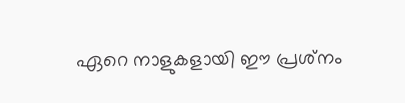ഏറെ നാളുകളായി ഈ പ്രശ്‌നം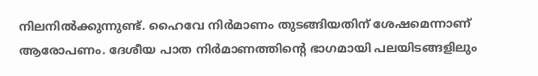നിലനില്‍ക്കുന്നുണ്ട്. ഹൈവേ നിര്‍മാണം തുടങ്ങിയതിന് ശേഷമെന്നാണ് ആരോപണം. ദേശീയ പാത നിര്‍മാണത്തിന്‍റെ ഭാഗമായി പലയിടങ്ങളിലും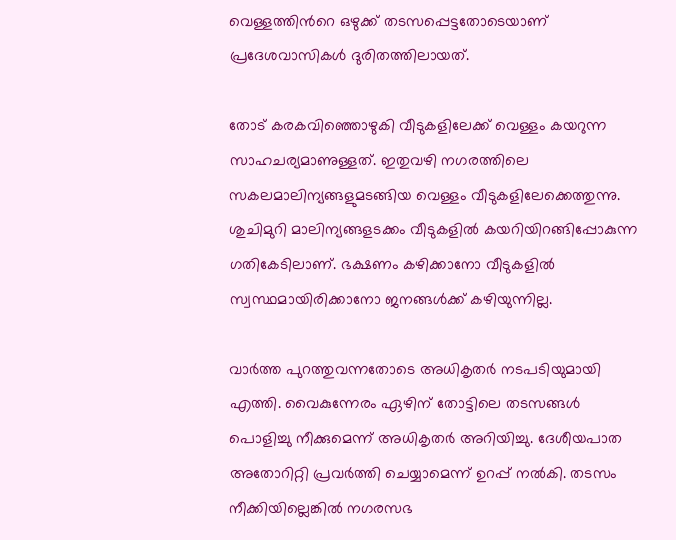വെള്ളത്തിന്‍റെ ഒഴുക്ക് തടസപ്പെട്ടതോടെയാണ് പ്രദേശവാസികള്‍ ദുരിതത്തിലായത്.

തോട് കരകവിഞ്ഞൊഴുകി വീടുകളിലേക്ക് വെള്ളം കയറുന്ന സാഹചര്യമാണുള്ളത്. ഇതുവഴി നഗരത്തിലെ സകലമാലിന്യങ്ങളുമടങ്ങിയ വെള്ളം വീടുകളിലേക്കെത്തുന്നു. ശുചിമുറി മാലിന്യങ്ങളടക്കം വീടുകളില്‍ കയറിയിറങ്ങിപ്പോകുന്ന ഗതികേടിലാണ്. ഭക്ഷണം കഴിക്കാനോ വീടുകളില്‍ സ്വസ്ഥമായിരിക്കാനോ ജനങ്ങള്‍ക്ക് കഴിയുന്നില്ല.

വാര്‍ത്ത പുറത്തുവന്നതോടെ അധികൃതര്‍ നടപടിയുമായി എത്തി. വൈകുന്നേരം ഏഴിന് തോട്ടിലെ തടസങ്ങള്‍ പൊളിച്ചു നീക്കുമെന്ന് അധികൃതര്‍ അറിയിച്ചു. ദേശീയപാത അതോറിറ്റി പ്രവര്‍ത്തി ചെയ്യാമെന്ന് ഉറപ്പ് നല്‍കി. തടസം നീക്കിയില്ലെങ്കില്‍ നഗരസഭ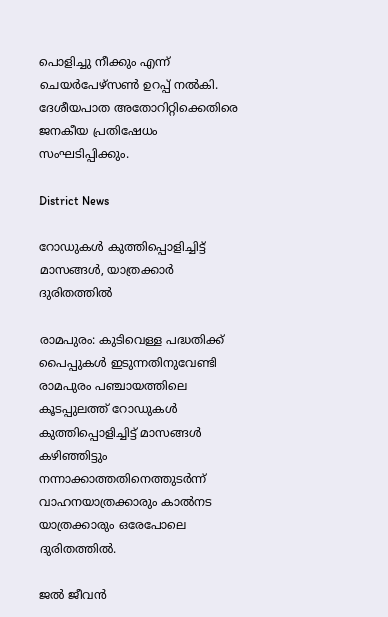പൊളിച്ചു നീക്കും എന്ന് ചെയര്‍പേഴ്‌സണ്‍ ഉറപ്പ് നല്‍കി. ദേശീയപാത അതോറിറ്റിക്കെതിരെ ജനകീയ പ്രതിഷേധം സംഘടിപ്പിക്കും.

District News

റോഡുകള്‍ കുത്തിപ്പൊളിച്ചിട്ട് മാസങ്ങള്‍, യാത്രക്കാര്‍ ദുരിതത്തില്‍

രാമപുരം: കുടിവെള്ള പദ്ധതിക്ക് പൈപ്പുകള്‍ ഇടുന്നതിനുവേണ്ടി രാമപുരം പഞ്ചായത്തിലെ കൂടപ്പുലത്ത് റോഡുകള്‍ കുത്തിപ്പൊളിച്ചിട്ട് മാസങ്ങള്‍ കഴിഞ്ഞിട്ടും നന്നാക്കാത്തതിനെത്തുടര്‍ന്ന് വാഹനയാത്രക്കാരും കാല്‍നട യാത്രക്കാരും ഒരേപോലെ ദുരിതത്തില്‍.

ജല്‍ ജീവന്‍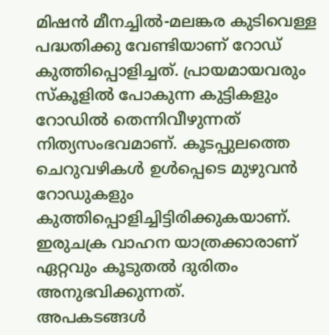മിഷന്‍ മീനച്ചില്‍-മലങ്കര കുടിവെള്ള പദ്ധതിക്കു വേണ്ടിയാണ് റോഡ് കുത്തിപ്പൊളിച്ചത്. പ്രായമായവരും സ്‌കൂളില്‍ പോകുന്ന കുട്ടികളും റോഡില്‍ തെന്നിവീഴുന്നത് നിത്യസംഭവമാണ്. കൂടപ്പുലത്തെ ചെറുവഴികള്‍ ഉള്‍പ്പെടെ മുഴുവന്‍ റോഡുകളും കുത്തിപ്പൊളിച്ചിട്ടിരിക്കുകയാണ്. ഇരുചക്ര വാഹന യാത്രക്കാരാണ് ഏറ്റവും കൂടുതല്‍ ദുരിതം അനുഭവിക്കുന്നത്.
അപകടങ്ങള്‍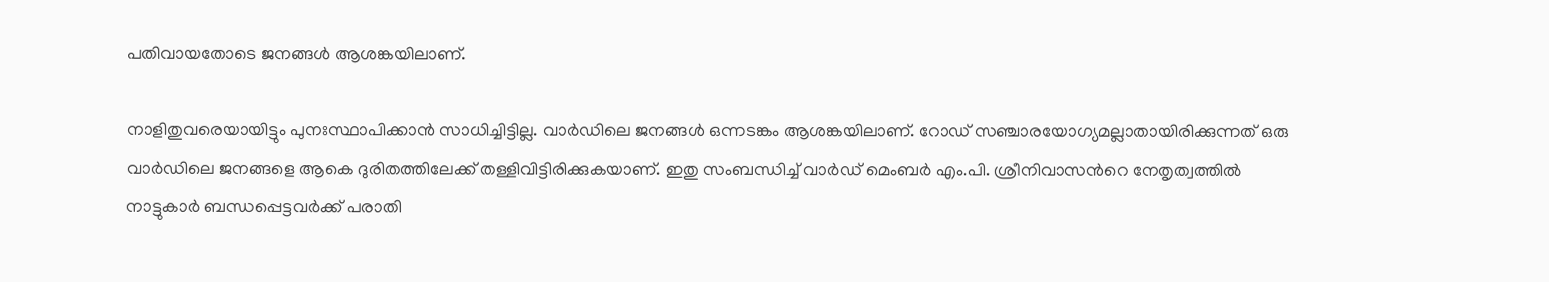പതിവായതോടെ ജനങ്ങള്‍ ആശങ്കയിലാണ്.

നാളിതുവരെയായിട്ടും പുനഃസ്ഥാപിക്കാന്‍ സാധിച്ചിട്ടില്ല. വാര്‍ഡിലെ ജനങ്ങള്‍ ഒന്നടങ്കം ആശങ്കയിലാണ്. റോഡ് സഞ്ചാരയോഗ്യമല്ലാതായിരിക്കുന്നത് ഒരു വാര്‍ഡിലെ ജനങ്ങളെ ആകെ ദുരിതത്തിലേക്ക് തള്ളിവിട്ടിരിക്കുകയാണ്. ഇതു സംബന്ധിച്ച് വാര്‍ഡ് മെംബര്‍ എം.പി. ശ്രീനിവാസന്‍റെ നേതൃത്വത്തില്‍ നാട്ടുകാര്‍ ബന്ധപ്പെട്ടവര്‍ക്ക് പരാതി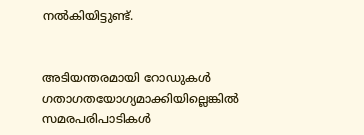നല്‍കിയിട്ടുണ്ട്.


അടിയന്തരമായി റോഡുകള്‍ ഗതാഗതയോഗ്യമാക്കിയില്ലെങ്കില്‍ സമരപരിപാടികള്‍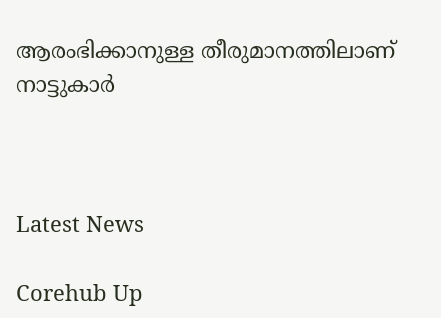ആരംഭിക്കാനുള്ള തീരുമാനത്തിലാണ് നാട്ടുകാര്‍



Latest News

Corehub Up